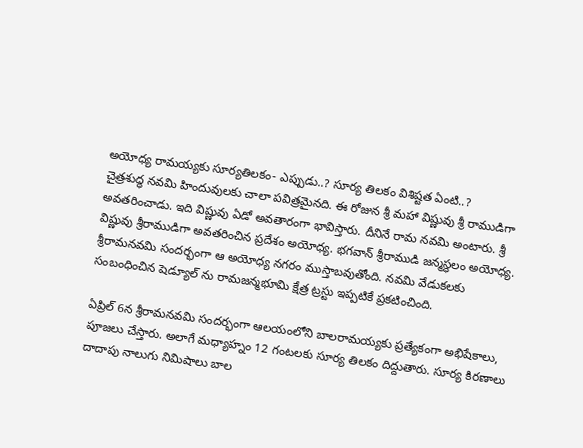అయోధ్య రామయ్యకు సూర్యతిలకం- ఎప్పుడు..? సూర్య తిలకం విశిష్టత ఏంటి..?
చైత్రశుద్ధ నవమి హిందువులకు చాలా పవిత్రమైనది. ఈ రోజున శ్రీ మహా విష్ణువు శ్రీ రాముడిగా అవతరించాడు. ఇది విష్ణువు ఏడో అవతారంగా భావిస్తారు. దీనినే రామ నవమి అంటారు. శ్రీ విష్ణువు శ్రీరాముడిగా అవతరించిన ప్రదేశం అయోధ్య. భగవాన్ శ్రీరాముడి జన్మస్థలం అయోధ్య. శ్రీరామనవమి సందర్భంగా ఆ అయోధ్య నగరం ముస్తాబవుతోంది. నవమి వేడుకలకు సంబంధించిన షెడ్యూల్ ను రామజన్మభూమి క్షేత్ర ట్రస్టు ఇప్పటికే ప్రకటించింది.

ఏప్రిల్ 6న శ్రీరామనవమి సందర్భంగా ఆలయంలోని బాలరామయ్యకు ప్రత్యేకంగా అభిషేకాలు, పూజలు చేస్తారు. అలాగే మధ్యాహ్నం 12 గంటలకు సూర్య తిలకం దిద్దుతారు. సూర్య కిరణాలు దాదాపు నాలుగు నిమిషాలు బాల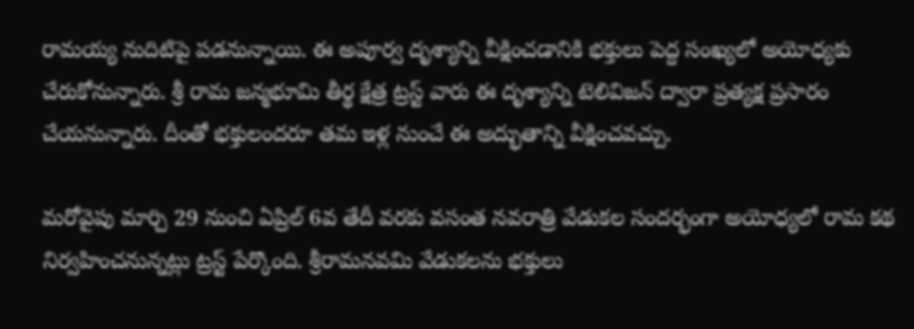రామయ్య నుదిటిపై పడనున్నాయి. ఈ అపూర్వ దృశ్యాన్ని వీక్షించడానికి భక్తులు పెద్ద సంఖ్యలో అయోధ్యకు చేరుకోనున్నారు. శ్రీ రామ జన్మభూమి తీర్థ క్షేత్ర ట్రస్ట్ వారు ఈ దృశ్యాన్ని టెలివిజన్ ద్వారా ప్రత్యక్ష ప్రసారం చేయనున్నారు. దీంతో భక్తులందరూ తమ ఇళ్ల నుంచే ఈ అద్భుతాన్ని వీక్షించవచ్చు.

మరోవైపు మార్చి 29 నుంచి ఏప్రిల్ 6వ తేదీ వరకు వసంత నవరాత్రి వేడుకల సందర్భంగా అయోధ్యలో రామ కథ నిర్వహించనున్నట్లు ట్రస్ట్ పేర్కొంది. శ్రీరామనవమి వేడుకలను భక్తులు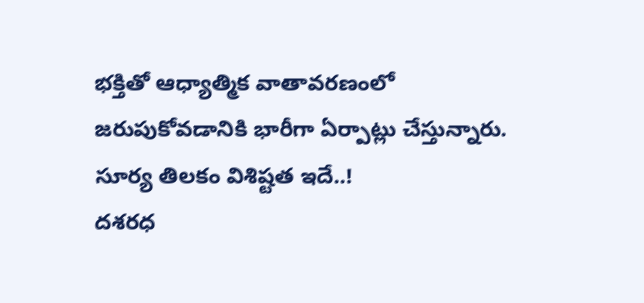భక్తితో ఆధ్యాత్మిక వాతావరణంలో జరుపుకోవడానికి భారీగా ఏర్పాట్లు చేస్తున్నారు.
సూర్య తిలకం విశిష్టత ఇదే..!
దశరధ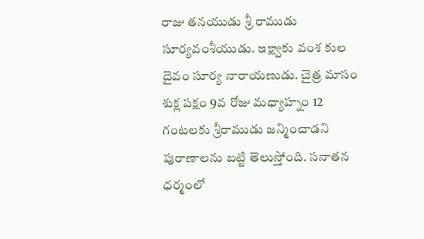రాజు తనయుడు శ్రీ రాముడు సూర్యవంశీయుడు. ఇక్ష్వాకు వంశ కుల దైవం సూర్య నారాయణుడు. చైత్ర మాసం శుక్ల పక్షం 9వ రోజు మధ్యాహ్నం 12 గంటలకు శ్రీరాముడు జన్మించాడని పురాణాలను బట్టి తెలుస్తోంది. సనాతన ధర్మంలో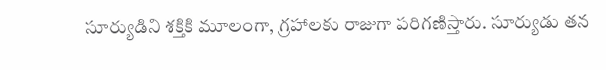సూర్యుడిని శక్తికి మూలంగా, గ్రహాలకు రాజుగా పరిగణిస్తారు. సూర్యుడు తన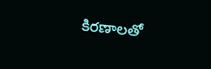కిరణాలతో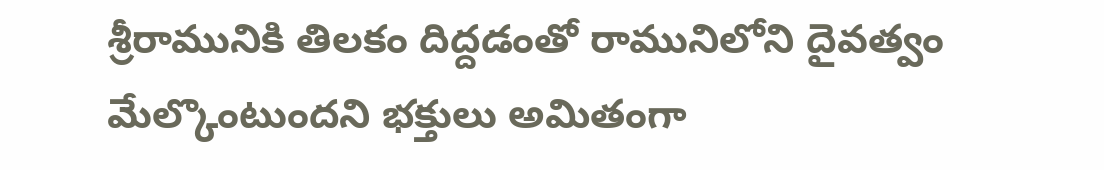శ్రీరామునికి తిలకం దిద్దడంతో రామునిలోని దైవత్వం మేల్కొంటుందని భక్తులు అమితంగా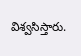విశ్వసిస్తారు.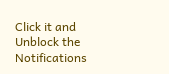Click it and Unblock the Notifications